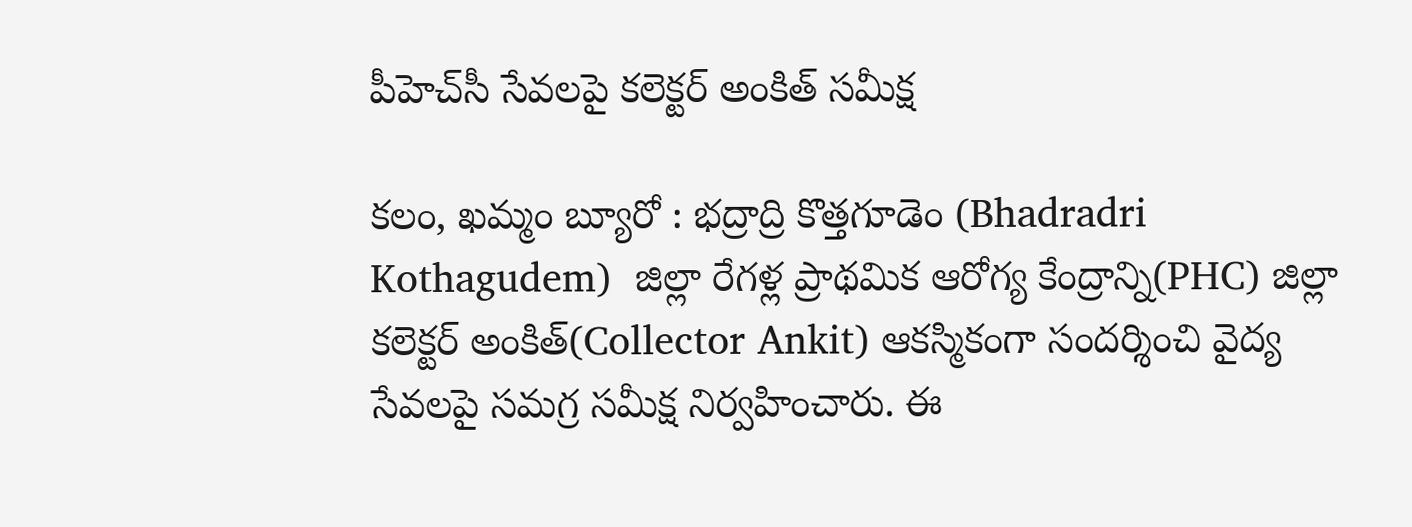పీహెచ్‌సీ సేవలపై కలెక్టర్ అంకిత్ సమీక్ష

కలం, ఖమ్మం బ్యూరో : భద్రాద్రి కొత్తగూడెం (Bhadradri Kothagudem)  జిల్లా రేగళ్ల ప్రాథమిక ఆరోగ్య కేంద్రాన్ని(PHC) జిల్లా కలెక్టర్ అంకిత్(Collector Ankit) ఆకస్మికంగా సందర్శించి వైద్య సేవలపై సమగ్ర సమీక్ష నిర్వహించారు. ఈ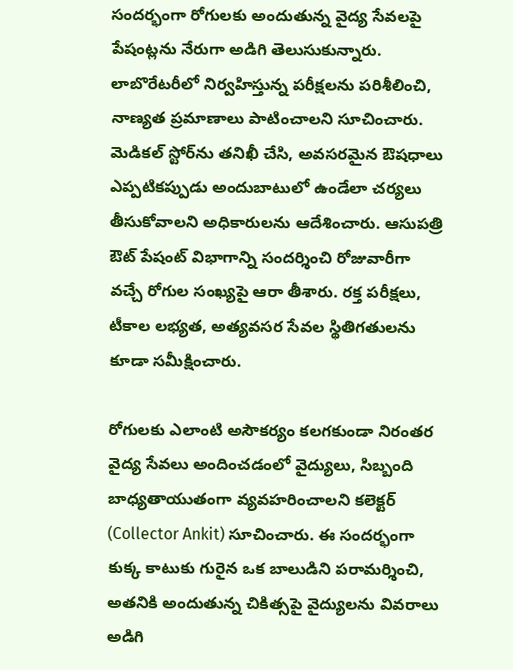సందర్భంగా రోగులకు అందుతున్న వైద్య సేవలపై పేషంట్లను నేరుగా అడిగి తెలుసుకున్నారు. లాబొరేటరీలో నిర్వహిస్తున్న పరీక్షలను పరిశీలించి, నాణ్యత ప్రమాణాలు పాటించాలని సూచించారు. మెడికల్ స్టోర్‌ను తనిఖీ చేసి, అవసరమైన ఔషధాలు ఎప్పటికప్పుడు అందుబాటులో ఉండేలా చర్యలు తీసుకోవాలని అధికారులను ఆదేశించారు. ఆసుపత్రి ఔట్ పేషంట్ విభాగాన్ని సందర్శించి రోజువారీగా వచ్చే రోగుల సంఖ్యపై ఆరా తీశారు. రక్త పరీక్షలు, టీకాల లభ్యత, అత్యవసర సేవల స్థితిగతులను కూడా సమీక్షించారు.

రోగులకు ఎలాంటి అసౌకర్యం కలగకుండా నిరంతర వైద్య సేవలు అందించడంలో వైద్యులు, సిబ్బంది బాధ్యతాయుతంగా వ్యవహరించాలని కలెక్టర్ (Collector Ankit) సూచించారు. ఈ సందర్భంగా కుక్క కాటుకు గురైన ఒక బాలుడిని పరామర్శించి, అతనికి అందుతున్న చికిత్సపై వైద్యులను వివరాలు అడిగి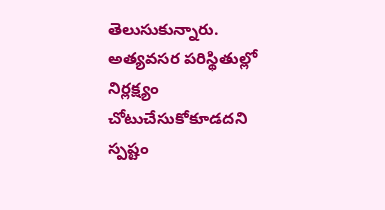తెలుసుకున్నారు. అత్యవసర పరిస్థితుల్లో నిర్లక్ష్యం చోటుచేసుకోకూడదని స్పష్టం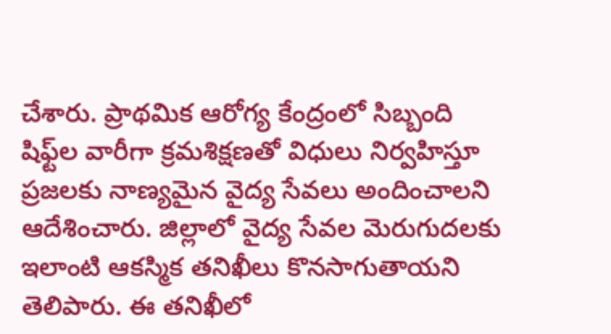చేశారు. ప్రాథమిక ఆరోగ్య కేంద్రంలో సిబ్బంది షిఫ్ట్‌ల వారీగా క్రమశిక్షణతో విధులు నిర్వహిస్తూ ప్రజలకు నాణ్యమైన వైద్య సేవలు అందించాలని ఆదేశించారు. జిల్లాలో వైద్య సేవల మెరుగుదలకు ఇలాంటి ఆకస్మిక తనిఖీలు కొనసాగుతాయని తెలిపారు. ఈ తనిఖీలో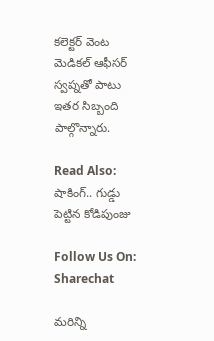కలెక్టర్ వెంట మెడికల్ ఆఫీసర్ స్వప్నతో పాటు ఇతర సిబ్బంది పాల్గొన్నారు.

Read Also: షాకింగ్.. గుడ్డు పెట్టిన కోడిపుంజు

Follow Us On: Sharechat

మ‌రిన్ని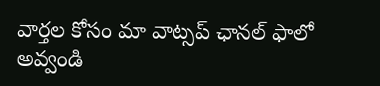వార్త‌ల కోసం మా వాట్స‌ప్ ఛాన‌ల్ ఫాలో అవ్వండి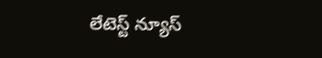లేటెస్ట్ న్యూస్‌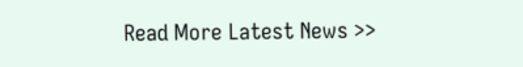Read More Latest News >>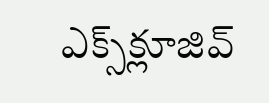ఎక్స్‌క్లూజివ్‌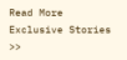Read More Exclusive Stories >>